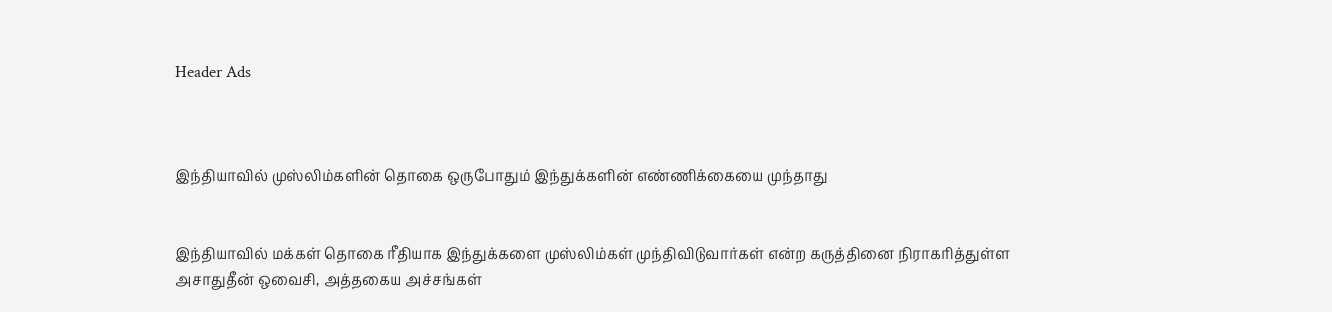Header Ads



இந்தியாவில் முஸ்லிம்களின் தொகை ஒருபோதும் இந்துக்களின் எண்ணிக்கையை முந்தாது


இந்தியாவில் மக்கள் தொகை ரீதியாக இந்துக்களை முஸ்லிம்கள் முந்திவிடுவார்கள் என்ற கருத்தினை நிராகரித்துள்ள  அசாதுதீன் ஒவைசி, அத்தகைய அச்சங்கள்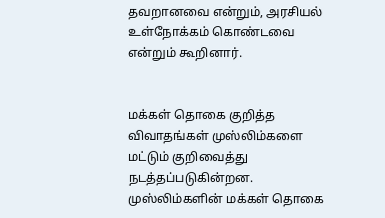தவறானவை என்றும், அரசியல் உள்நோக்கம் கொண்டவை என்றும் கூறினார்.


மக்கள் தொகை குறித்த விவாதங்கள் முஸ்லிம்களை மட்டும் குறிவைத்து நடத்தப்படுகின்றன.  முஸ்லிம்களின் மக்கள் தொகை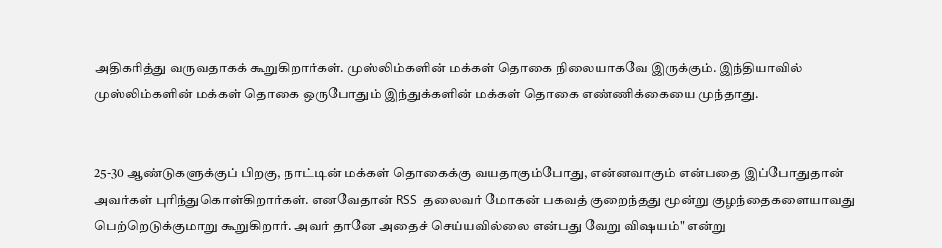அதிகரித்து வருவதாகக் கூறுகிறார்கள். முஸ்லிம்களின் மக்கள் தொகை நிலையாகவே இருக்கும். இந்தியாவில் முஸ்லிம்களின் மக்கள் தொகை ஒருபோதும் இந்துக்களின் மக்கள் தொகை எண்ணிக்கையை முந்தாது.


25-30 ஆண்டுகளுக்குப் பிறகு, நாட்டின் மக்கள் தொகைக்கு வயதாகும்போது, என்னவாகும் என்பதை இப்போதுதான் அவர்கள் புரிந்துகொள்கிறார்கள். எனவேதான் RSS  தலைவர் மோகன் பகவத் குறைந்தது மூன்று குழந்தைகளையாவது பெற்றெடுக்குமாறு கூறுகிறார். அவர் தானே அதைச் செய்யவில்லை என்பது வேறு விஷயம்" என்று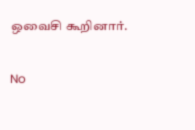ஒவைசி கூறினார்.

No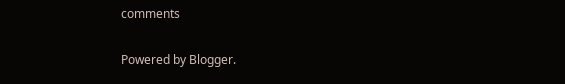comments

Powered by Blogger.